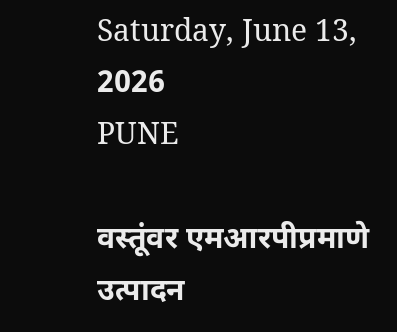Saturday, June 13, 2026
PUNE

वस्तूंवर एमआरपीप्रमाणे उत्पादन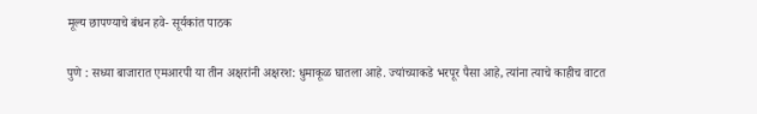मूल्य छापण्याचे बंधन हवे- सूर्यकांत पाठक

पुणे : सध्या बाजारात एमआरपी या तीन अक्षरांनी अक्षरश: धुमाकूळ घातला आहे. ज्यांच्याकडे भरपूर पैसा आहे, त्यांना त्याचे काहीच वाटत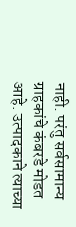नाही. परंतु सर्वसामान्य ग्राहकांचे कंबरडे मोडत आहे. उत्पादकाने त्याच्या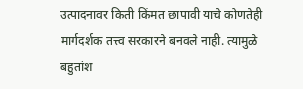उत्पादनावर किती किंमत छापावी याचे कोणतेही मार्गदर्शक तत्त्व सरकारने बनवले नाही. त्यामुळे बहुतांश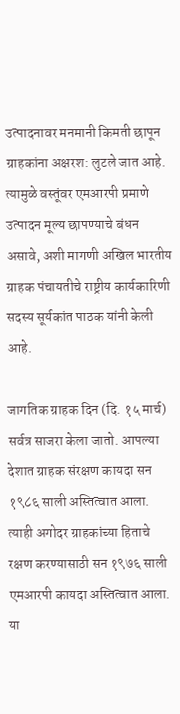उत्पादनावर मनमानी किमती छापून ग्राहकांना अक्षरश: लुटले जात आहे. त्यामुळे वस्तूंवर एमआरपी प्रमाणे उत्पादन मूल्य छापण्याचे बंधन असावे, अशी मागणी अखिल भारतीय ग्राहक पंचायतीचे राष्ट्रीय कार्यकारिणी सदस्य सूर्यकांत पाठक यांनी केली आहे.

जागतिक ग्राहक दिन (दि. १५ मार्च) सर्वत्र साजरा केला जातो. आपल्या देशात ग्राहक संरक्षण कायदा सन १९८६ साली अस्तित्वात आला. त्याही अगोदर ग्राहकांच्या हिताचे रक्षण करण्यासाठी सन १९७६ साली एमआरपी कायदा अस्तित्वात आला. या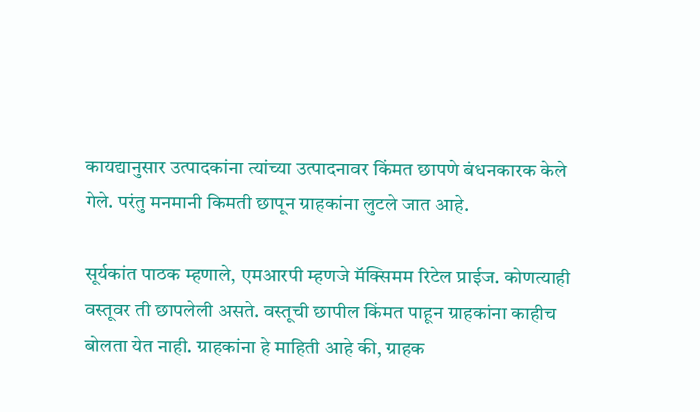कायद्यानुसार उत्पादकांना त्यांच्या उत्पादनावर किंमत छापणे बंधनकारक केले गेले. परंतु मनमानी किमती छापून ग्राहकांना लुटले जात आहे.

सूर्यकांत पाठक म्हणाले, एमआरपी म्हणजे मॅक्सिमम रिटेल प्राईज. कोणत्याही वस्तूवर ती छापलेली असते. वस्तूची छापील किंमत पाहून ग्राहकांना काहीच बोलता येत नाही. ग्राहकांना हे माहिती आहे की, ग्राहक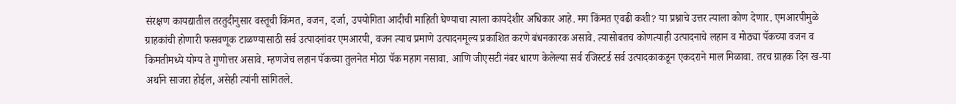संरक्षण कायद्यातील तरतुदीनुसार वस्तूची किंमत, वजन, दर्जा, उपयोगिता आदीची माहिती घेण्याचा त्याला कायदेशीर अधिकार आहे. मग किंमत एवढी कशी? या प्रश्नाचे उत्तर त्याला कोण देणार. एमआरपीमुळे ग्राहकांची होणारी फसवणूक टाळण्यासाठी सर्व उत्पादनांवर एमआरपी, वजन त्याच प्रमाणे उत्पादनमूल्य प्रकाशित करणे बंधनकारक असावे. त्यासोबतच कोणत्याही उत्पादनाचे लहान व मोठ्या पॅकच्या वजन व किमतीमध्ये योग्य ते गुणोत्तर असावे. म्हणजेच लहान पॅकच्या तुलनेत मोठा पॅक महाग नसावा. आणि जीएसटी नंबर धारण केलेल्या सर्व रजिस्टर्ड सर्व उत्पादकाकडून एकदराने माल मिळावा. तरच ग्राहक दिन ख-या अर्थाने साजरा होईल, असेही त्यांनी सांगितले.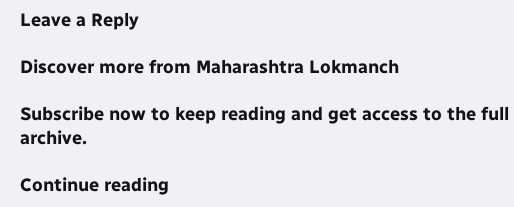Leave a Reply

Discover more from Maharashtra Lokmanch

Subscribe now to keep reading and get access to the full archive.

Continue reading